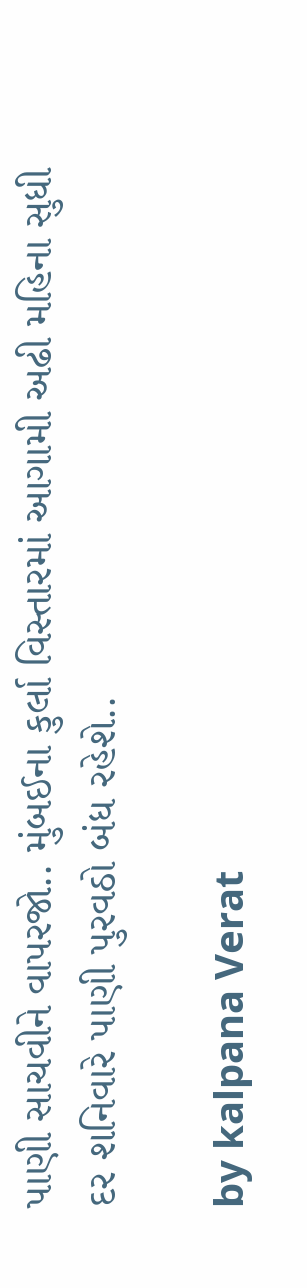પાણી સાચવીને વાપરજો.. મુંબઈના કુર્લા વિસ્તારમાં આગામી અઢી મહિના સુધી દર શનિવારે પાણી પુરવઠો બંધ રહેશે..

by kalpana Verat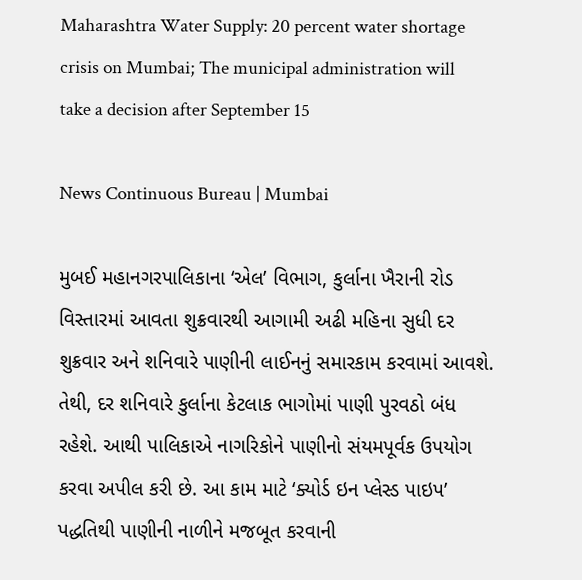Maharashtra Water Supply: 20 percent water shortage crisis on Mumbai; The municipal administration will take a decision after September 15

News Continuous Bureau | Mumbai

મુબઈ મહાનગરપાલિકાના ‘એલ’ વિભાગ, કુર્લાના ખૈરાની રોડ વિસ્તારમાં આવતા શુક્રવારથી આગામી અઢી મહિના સુધી દર શુક્રવાર અને શનિવારે પાણીની લાઈનનું સમારકામ કરવામાં આવશે. તેથી, દર શનિવારે કુર્લાના કેટલાક ભાગોમાં પાણી પુરવઠો બંધ રહેશે. આથી પાલિકાએ નાગરિકોને પાણીનો સંયમપૂર્વક ઉપયોગ કરવા અપીલ કરી છે. આ કામ માટે ‘ક્યોર્ડ ઇન પ્લેસ્ડ પાઇપ’ પદ્ધતિથી પાણીની નાળીને મજબૂત કરવાની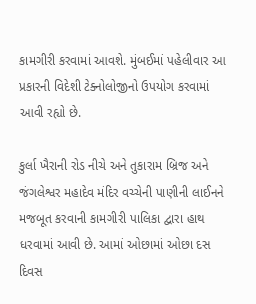કામગીરી કરવામાં આવશે. મુંબઈમાં પહેલીવાર આ પ્રકારની વિદેશી ટેક્નોલોજીનો ઉપયોગ કરવામાં આવી રહ્યો છે.

કુર્લા ખૈરાની રોડ નીચે અને તુકારામ બ્રિજ અને જંગલેશ્વર મહાદેવ મંદિર વચ્ચેની પાણીની લાઈનને મજબૂત કરવાની કામગીરી પાલિકા દ્વારા હાથ ધરવામાં આવી છે. આમાં ઓછામાં ઓછા દસ દિવસ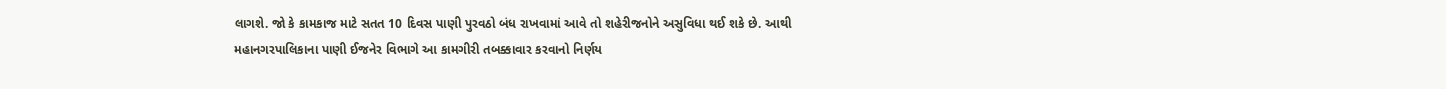લાગશે. જો કે કામકાજ માટે સતત 10 દિવસ પાણી પુરવઠો બંધ રાખવામાં આવે તો શહેરીજનોને અસુવિધા થઈ શકે છે. આથી મહાનગરપાલિકાના પાણી ઈજનેર વિભાગે આ કામગીરી તબક્કાવાર કરવાનો નિર્ણય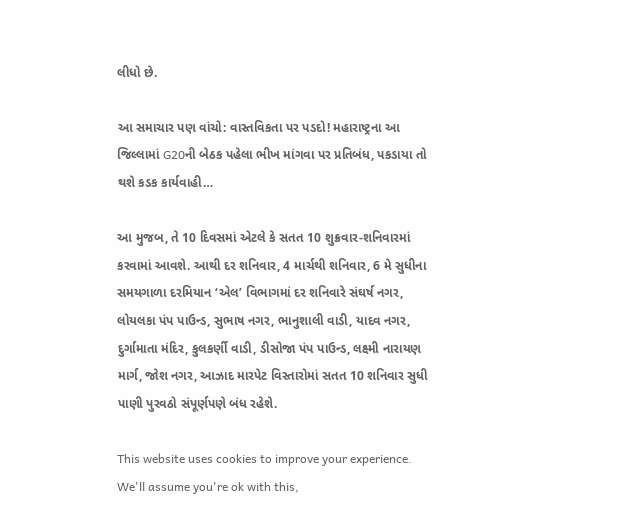લીધો છે.

આ સમાચાર પણ વાંચો: વાસ્તવિકતા પર પડદો! મહારાષ્ટ્રના આ જિલ્લામાં G20ની બેઠક પહેલા ભીખ માંગવા પર પ્રતિબંધ, પકડાયા તો થશે કડક કાર્યવાહી…

આ મુજબ, તે 10 દિવસમાં એટલે કે સતત 10 શુક્રવાર-શનિવારમાં કરવામાં આવશે. આથી દર શનિવાર, 4 માર્ચથી શનિવાર, 6 મે સુધીના સમયગાળા દરમિયાન ‘એલ’ વિભાગમાં દર શનિવારે સંઘર્ષ નગર, લોયલકા પંપ પાઉન્ડ, સુભાષ નગર, ભાનુશાલી વાડી, યાદવ નગર, દુર્ગામાતા મંદિર, કુલકર્ણી વાડી, ડીસોજા પંપ પાઉન્ડ, લક્ષ્મી નારાયણ માર્ગ, જોશ નગર, આઝાદ મારપેટ વિસ્તારોમાં સતત 10 શનિવાર સુધી પાણી પુરવઠો સંપૂર્ણપણે બંધ રહેશે.

This website uses cookies to improve your experience. We'll assume you're ok with this,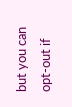but you can opt-out if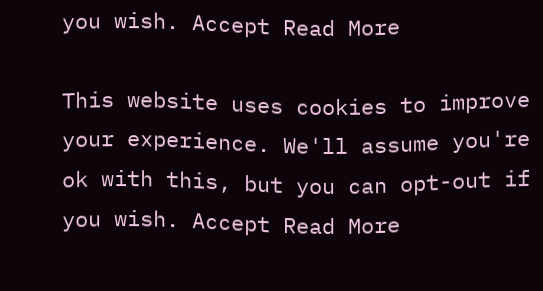you wish. Accept Read More

This website uses cookies to improve your experience. We'll assume you're ok with this, but you can opt-out if you wish. Accept Read More